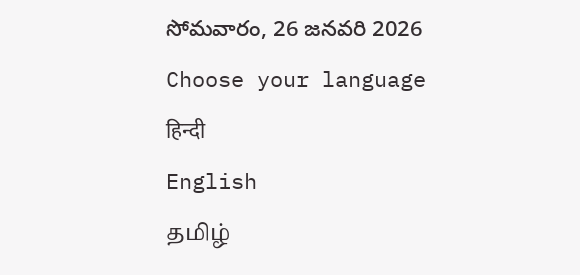సోమవారం, 26 జనవరి 2026
Choose your language
हिन्दी
English
தமிழ்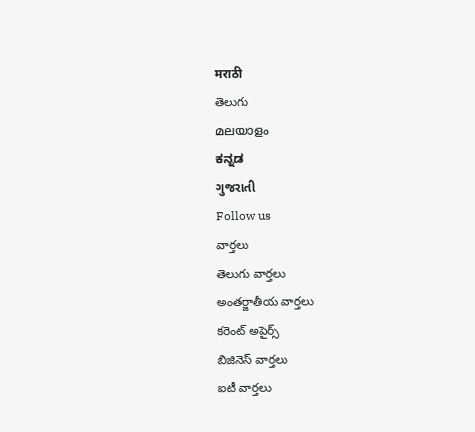मराठी
తెలుగు
മലയാളം
ಕನ್ನಡ
ગુજરાતી
Follow us
వార్తలు
తెలుగు వార్తలు
అంతర్జాతీయ వార్తలు
కరెంట్ అపైర్స్
బిజినెస్ వార్తలు
ఐటీ వార్తలు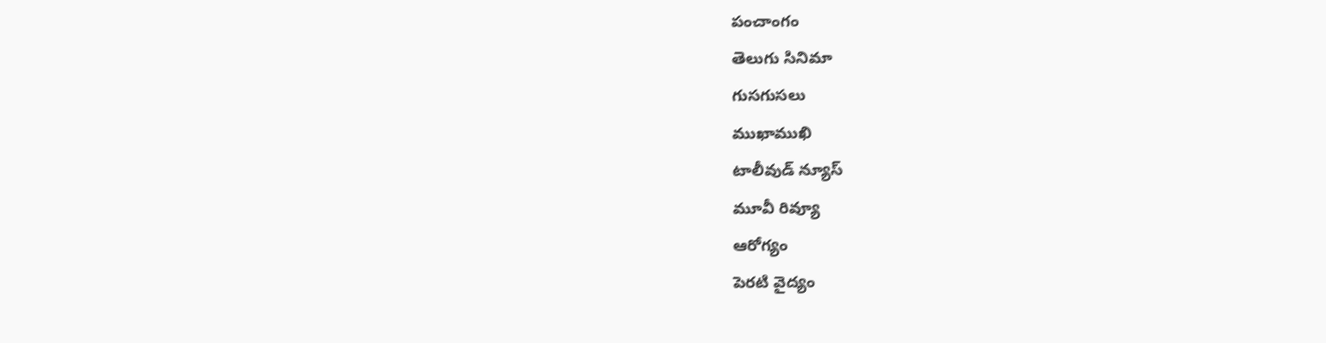పంచాంగం
తెలుగు సినిమా
గుసగుసలు
ముఖాముఖి
టాలీవుడ్ న్యూస్
మూవీ రివ్యూ
ఆరోగ్యం
పెరటి వైద్యం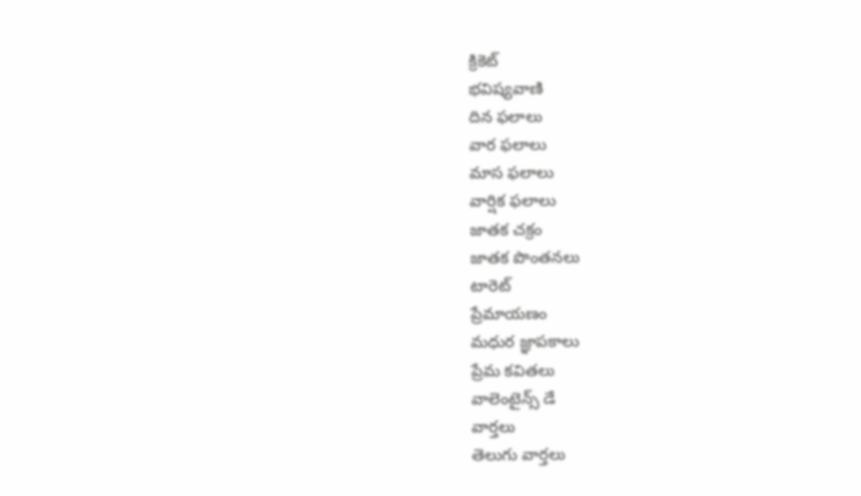క్రికెట్
భవిష్యవాణి
దిన ఫలాలు
వార ఫలాలు
మాస ఫలాలు
వార్షిక ఫలాలు
జాతక చక్రం
జాతక పొంతనలు
టారెట్
ప్రేమాయణం
మధుర జ్ఞాపకాలు
ప్రేమ కవితలు
వాలెంటైన్స్ డే
వార్తలు
తెలుగు వార్తలు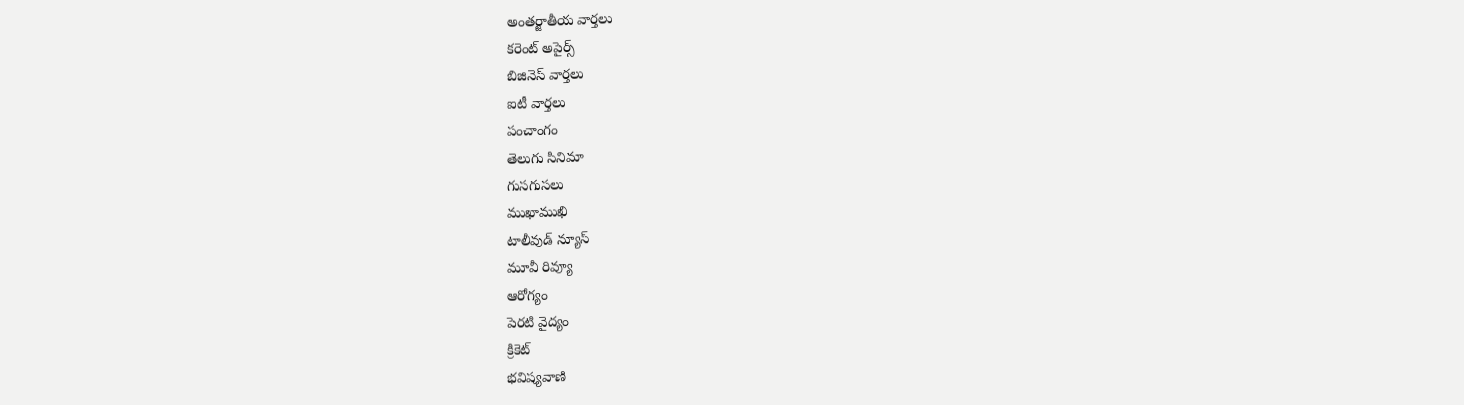అంతర్జాతీయ వార్తలు
కరెంట్ అపైర్స్
బిజినెస్ వార్తలు
ఐటీ వార్తలు
పంచాంగం
తెలుగు సినిమా
గుసగుసలు
ముఖాముఖి
టాలీవుడ్ న్యూస్
మూవీ రివ్యూ
ఆరోగ్యం
పెరటి వైద్యం
క్రికెట్
భవిష్యవాణి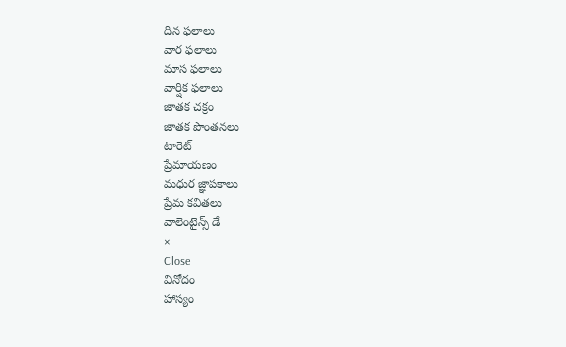దిన ఫలాలు
వార ఫలాలు
మాస ఫలాలు
వార్షిక ఫలాలు
జాతక చక్రం
జాతక పొంతనలు
టారెట్
ప్రేమాయణం
మధుర జ్ఞాపకాలు
ప్రేమ కవితలు
వాలెంటైన్స్ డే
×
Close
వినోదం
హాస్యం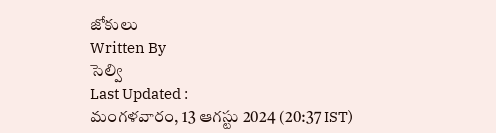జోకులు
Written By
సెల్వి
Last Updated :
మంగళవారం, 13 ఆగస్టు 2024 (20:37 IST)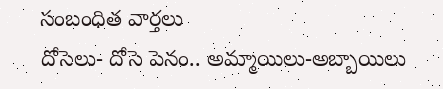సంబంధిత వార్తలు
దోసెలు- దోసె పెనం.. అమ్మాయిలు-అబ్బాయిలు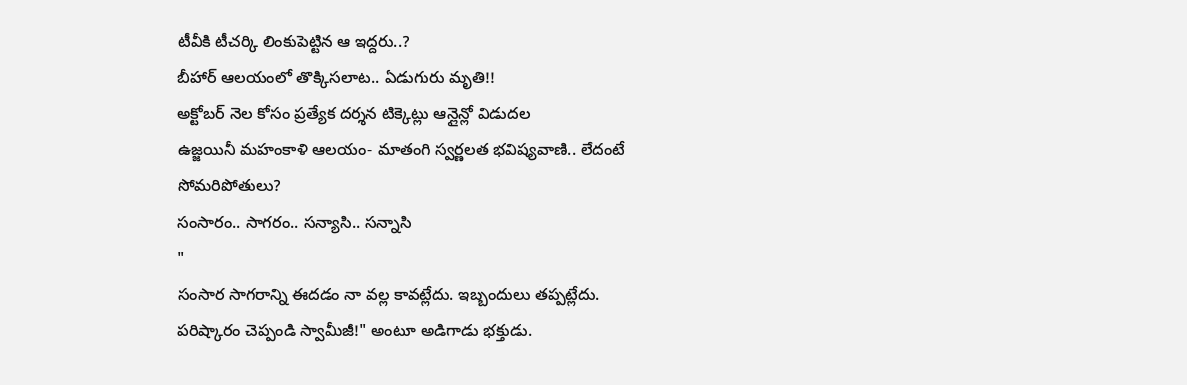టీవీకి టీచర్కి లింకుపెట్టిన ఆ ఇద్దరు..?
బీహార్ ఆలయంలో తొక్కిసలాట.. ఏడుగురు మృతి!!
అక్టోబర్ నెల కోసం ప్రత్యేక దర్శన టిక్కెట్లు ఆన్లైన్లో విడుదల
ఉజ్జయినీ మహంకాళి ఆలయం- మాతంగి స్వర్ణలత భవిష్యవాణి.. లేదంటే సోమరిపోతులు?
సంసారం.. సాగరం.. సన్యాసి.. సన్నాసి
"
సంసార సాగరాన్ని ఈదడం నా వల్ల కావట్లేదు. ఇబ్బందులు తప్పట్లేదు. పరిష్కారం చెప్పండి స్వామీజీ!" అంటూ అడిగాడు భక్తుడు.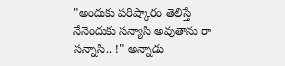"అందుకు పరిష్కారం తెలిస్తే నేనెందుకు సన్యాసి అవుతాను రా సన్నాసి.. !" అన్నాడు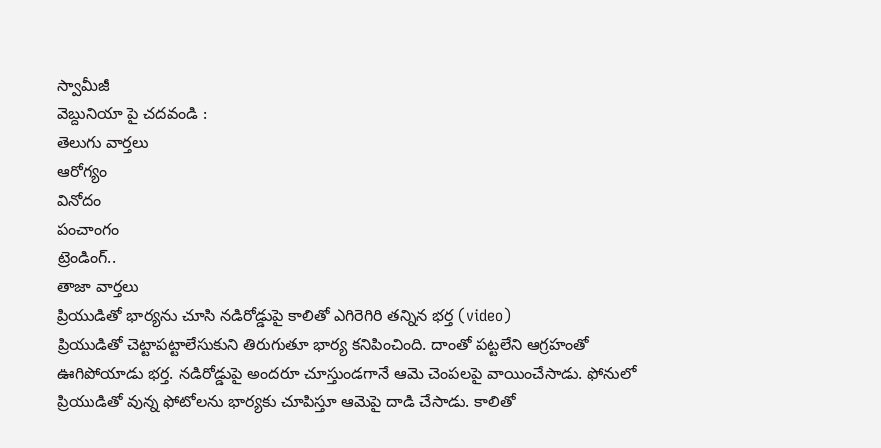స్వామీజీ
వెబ్దునియా పై చదవండి :
తెలుగు వార్తలు
ఆరోగ్యం
వినోదం
పంచాంగం
ట్రెండింగ్..
తాజా వార్తలు
ప్రియుడితో భార్యను చూసి నడిరోడ్డుపై కాలితో ఎగిరెగిరి తన్నిన భర్త (video)
ప్రియుడితో చెట్టాపట్టాలేసుకుని తిరుగుతూ భార్య కనిపించింది. దాంతో పట్టలేని ఆగ్రహంతో ఊగిపోయాడు భర్త. నడిరోడ్డుపై అందరూ చూస్తుండగానే ఆమె చెంపలపై వాయించేసాడు. ఫోనులో ప్రియుడితో వున్న ఫోటోలను భార్యకు చూపిస్తూ ఆమెపై దాడి చేసాడు. కాలితో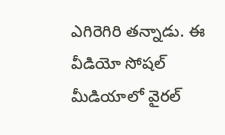ఎగిరెగిరి తన్నాడు. ఈ వీడియో సోషల్ మీడియాలో వైరల్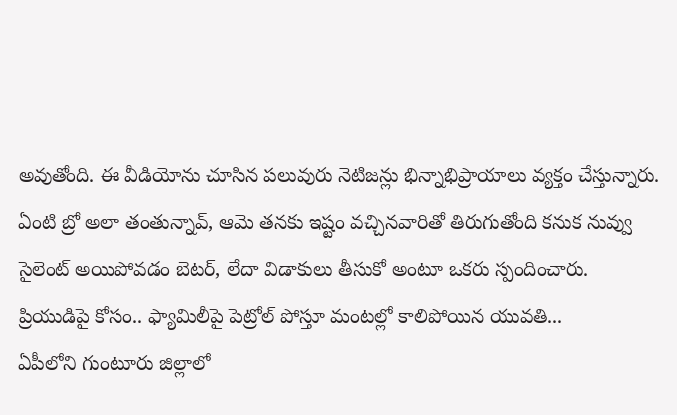అవుతోంది. ఈ వీడియోను చూసిన పలువురు నెటిజన్లు భిన్నాభిప్రాయాలు వ్యక్తం చేస్తున్నారు. ఏంటి బ్రో అలా తంతున్నావ్, ఆమె తనకు ఇష్టం వచ్చినవారితో తిరుగుతోంది కనుక నువ్వు సైలెంట్ అయిపోవడం బెటర్, లేదా విడాకులు తీసుకో అంటూ ఒకరు స్పందించారు.
ప్రియుడిపై కోసం.. ఫ్యామిలీపై పెట్రోల్ పోస్తూ మంటల్లో కాలిపోయిన యువతి...
ఏపీలోని గుంటూరు జిల్లాలో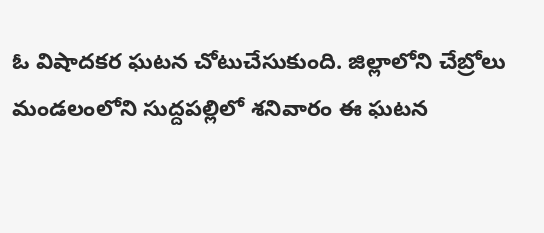ఓ విషాదకర ఘటన చోటుచేసుకుంది. జిల్లాలోని చేబ్రోలు మండలంలోని సుద్దపల్లిలో శనివారం ఈ ఘటన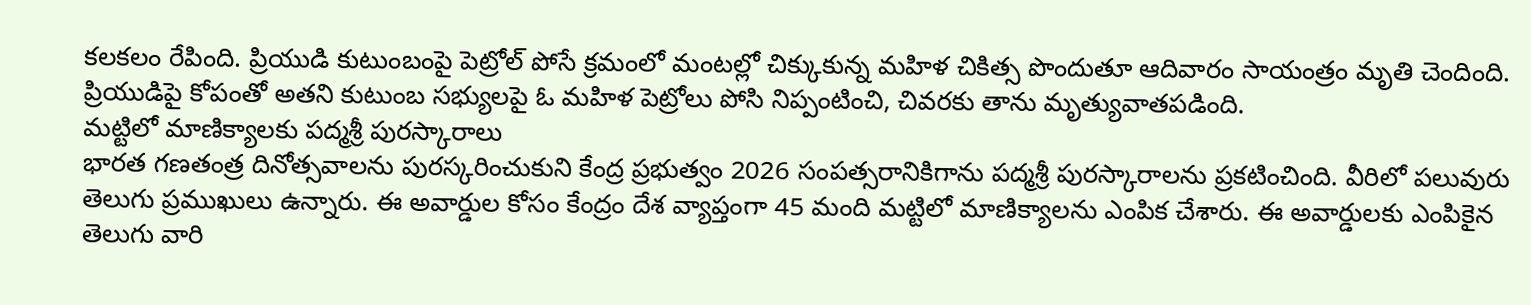కలకలం రేపింది. ప్రియుడి కుటుంబంపై పెట్రోల్ పోసే క్రమంలో మంటల్లో చిక్కుకున్న మహిళ చికిత్స పొందుతూ ఆదివారం సాయంత్రం మృతి చెందింది. ప్రియుడిపై కోపంతో అతని కుటుంబ సభ్యులపై ఓ మహిళ పెట్రోలు పోసి నిప్పంటించి, చివరకు తాను మృత్యువాతపడింది.
మట్టిలో మాణిక్యాలకు పద్మశ్రీ పురస్కారాలు
భారత గణతంత్ర దినోత్సవాలను పురస్కరించుకుని కేంద్ర ప్రభుత్వం 2026 సంపత్సరానికిగాను పద్మశ్రీ పురస్కారాలను ప్రకటించింది. వీరిలో పలువురు తెలుగు ప్రముఖులు ఉన్నారు. ఈ అవార్డుల కోసం కేంద్రం దేశ వ్యాప్తంగా 45 మంది మట్టిలో మాణిక్యాలను ఎంపిక చేశారు. ఈ అవార్డులకు ఎంపికైన తెలుగు వారి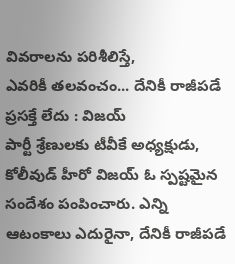వివరాలను పరిశీలిస్తే,
ఎవరికీ తలవంచం... దేనికీ రాజీపడే ప్రసక్తే లేదు : విజయ్
పార్టీ శ్రేణులకు టీవీకే అధ్యక్షుడు, కోలీవుడ్ హీరో విజయ్ ఓ స్పష్టమైన సందేశం పంపించారు. ఎన్ని ఆటంకాలు ఎదురైనా, దేనికీ రాజీపడే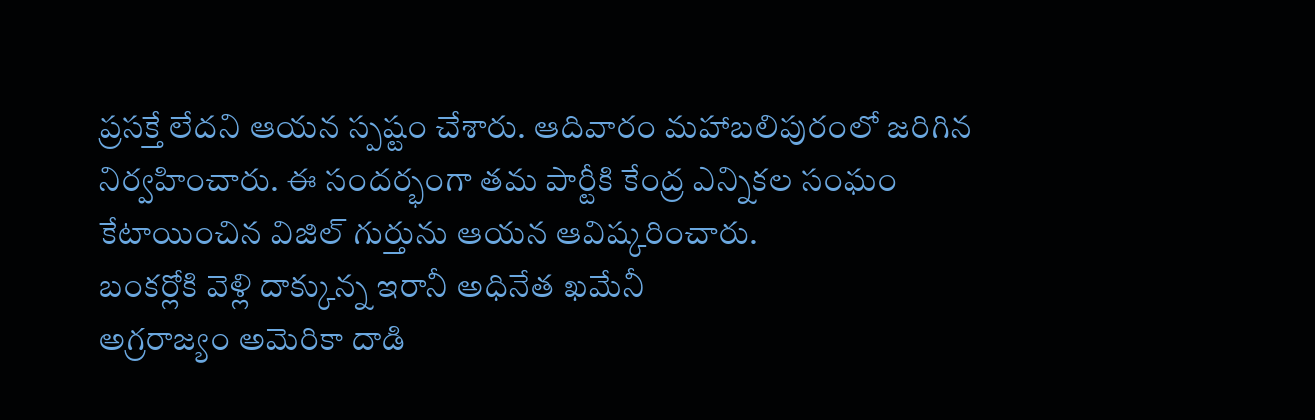ప్రసక్తే లేదని ఆయన స్పష్టం చేశారు. ఆదివారం మహాబలిపురంలో జరిగిన నిర్వహించారు. ఈ సందర్భంగా తమ పార్టీకి కేంద్ర ఎన్నికల సంఘం కేటాయించిన విజిల్ గుర్తును ఆయన ఆవిష్కరించారు.
బంకర్లోకి వెళ్లి దాక్కున్న ఇరానీ అధినేత ఖమేనీ
అగ్రరాజ్యం అమెరికా దాడి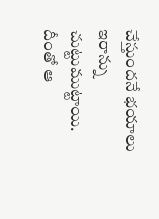చేస్తుందనే భయాలు ఇరాన్ను చుట్టుముట్టాయి. దీంతో ఆ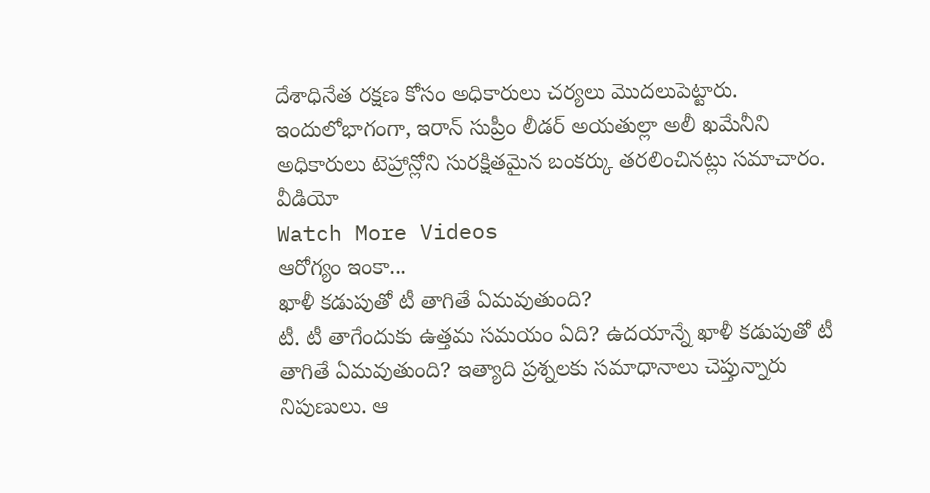దేశాధినేత రక్షణ కోసం అధికారులు చర్యలు మొదలుపెట్టారు. ఇందులోభాగంగా, ఇరాన్ సుప్రీం లీడర్ అయతుల్లా అలీ ఖమేనీని అధికారులు టెహ్రాన్లోని సురక్షితమైన బంకర్కు తరలించినట్లు సమాచారం.
వీడియో
Watch More Videos
ఆరోగ్యం ఇంకా...
ఖాళీ కడుపుతో టీ తాగితే ఏమవుతుంది?
టీ. టీ తాగేందుకు ఉత్తమ సమయం ఏది? ఉదయాన్నే ఖాళీ కడుపుతో టీ తాగితే ఏమవుతుంది? ఇత్యాది ప్రశ్నలకు సమాధానాలు చెప్తున్నారు నిపుణులు. ఆ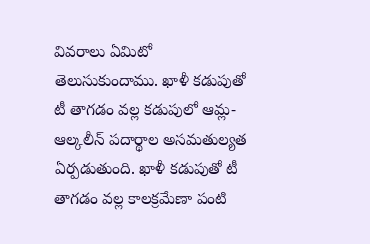వివరాలు ఏమిటో తెలుసుకుందాము. ఖాళీ కడుపుతో టీ తాగడం వల్ల కడుపులో ఆమ్ల- ఆల్కలీన్ పదార్థాల అసమతుల్యత ఏర్పడుతుంది. ఖాళీ కడుపుతో టీ తాగడం వల్ల కాలక్రమేణా పంటి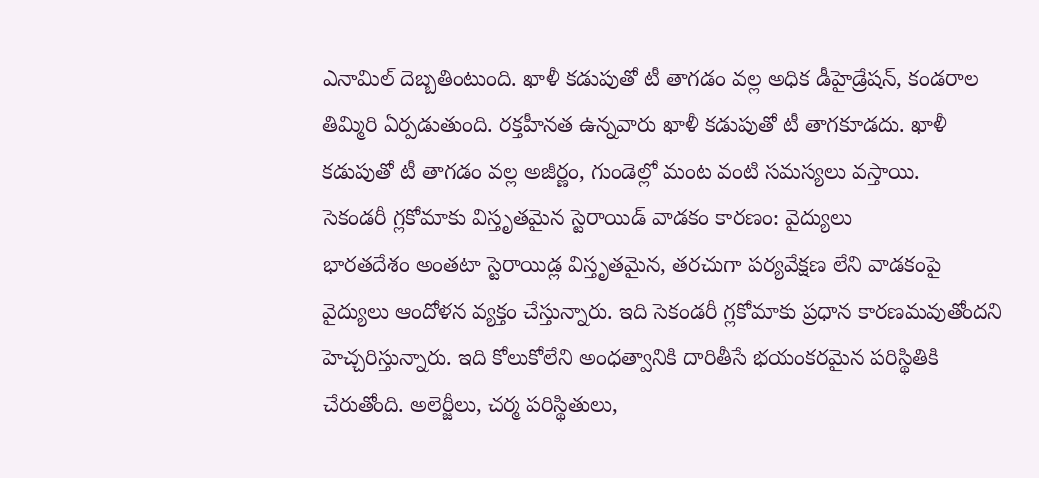ఎనామిల్ దెబ్బతింటుంది. ఖాళీ కడుపుతో టీ తాగడం వల్ల అధిక డీహైడ్రేషన్, కండరాల తిమ్మిరి ఏర్పడుతుంది. రక్తహీనత ఉన్నవారు ఖాళీ కడుపుతో టీ తాగకూడదు. ఖాళీ కడుపుతో టీ తాగడం వల్ల అజీర్ణం, గుండెల్లో మంట వంటి సమస్యలు వస్తాయి.
సెకండరీ గ్లకోమాకు విస్తృతమైన స్టెరాయిడ్ వాడకం కారణం: వైద్యులు
భారతదేశం అంతటా స్టెరాయిడ్ల విస్తృతమైన, తరచుగా పర్యవేక్షణ లేని వాడకంపై వైద్యులు ఆందోళన వ్యక్తం చేస్తున్నారు. ఇది సెకండరీ గ్లకోమాకు ప్రధాన కారణమవుతోందని హెచ్చరిస్తున్నారు. ఇది కోలుకోలేని అంధత్వానికి దారితీసే భయంకరమైన పరిస్థితికి చేరుతోంది. అలెర్జీలు, చర్మ పరిస్థితులు,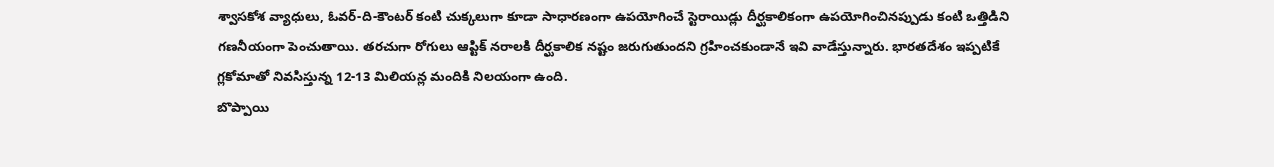శ్వాసకోశ వ్యాధులు, ఓవర్-ది-కౌంటర్ కంటి చుక్కలుగా కూడా సాధారణంగా ఉపయోగించే స్టెరాయిడ్లు దీర్ఘకాలికంగా ఉపయోగించినప్పుడు కంటి ఒత్తిడిని గణనీయంగా పెంచుతాయి. తరచుగా రోగులు ఆప్టిక్ నరాలకి దీర్ఘకాలిక నష్టం జరుగుతుందని గ్రహించకుండానే ఇవి వాడేస్తున్నారు. భారతదేశం ఇప్పటికే గ్లకోమాతో నివసిస్తున్న 12-13 మిలియన్ల మందికి నిలయంగా ఉంది.
బొప్పాయి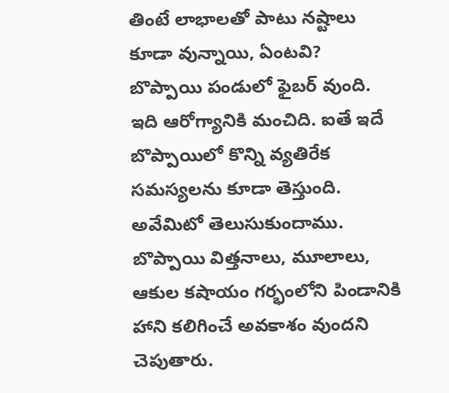తింటే లాభాలతో పాటు నష్టాలు కూడా వున్నాయి, ఏంటవి?
బొప్పాయి పండులో ఫైబర్ వుంది. ఇది ఆరోగ్యానికి మంచిది. ఐతే ఇదే బొప్పాయిలో కొన్ని వ్యతిరేక సమస్యలను కూడా తెస్తుంది. అవేమిటో తెలుసుకుందాము. బొప్పాయి విత్తనాలు, మూలాలు, ఆకుల కషాయం గర్భంలోని పిండానికి హాని కలిగించే అవకాశం వుందని చెపుతారు.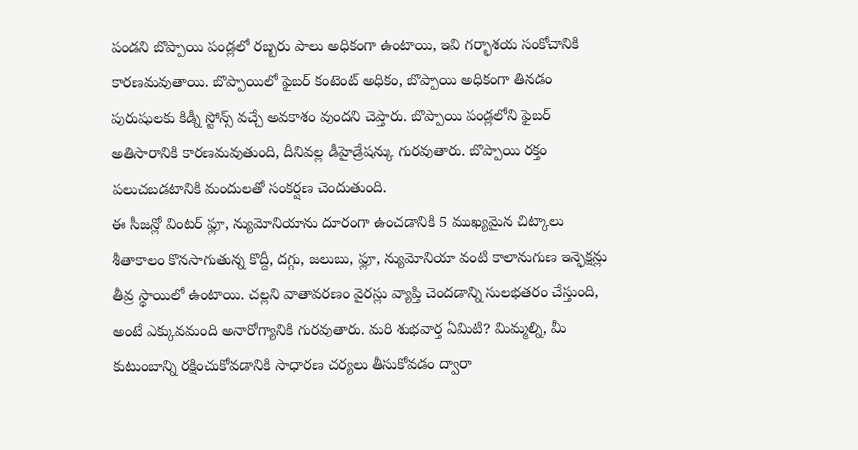పండని బొప్పాయి పండ్లలో రబ్బరు పాలు అధికంగా ఉంటాయి, ఇవి గర్భాశయ సంకోచానికి కారణమవుతాయి. బొప్పాయిలో ఫైబర్ కంటెంట్ అధికం, బొప్పాయి అధికంగా తినడం పురుషులకు కిడ్నీ స్టోన్స్ వచ్చే అవకాశం వుందని చెప్తారు. బొప్పాయి పండ్లలోని ఫైబర్ అతిసారానికి కారణమవుతుంది, దీనివల్ల డీహైడ్రేషన్కు గురవుతారు. బొప్పాయి రక్తం పలుచబడటానికి మందులతో సంకర్షణ చెందుతుంది.
ఈ సీజన్లో వింటర్ ఫ్లూ, న్యుమోనియాను దూరంగా ఉంచడానికి 5 ముఖ్యమైన చిట్కాలు
శీతాకాలం కొనసాగుతున్న కొద్దీ, దగ్గు, జలుబు, ఫ్లూ, న్యుమోనియా వంటి కాలానుగుణ ఇన్ఫెక్షన్లు తీవ్ర స్థాయిలో ఉంటాయి. చల్లని వాతావరణం వైరస్లు వ్యాప్తి చెందడాన్ని సులభతరం చేస్తుంది, అంటే ఎక్కువమంది అనారోగ్యానికి గురవుతారు. మరి శుభవార్త ఏమిటి? మిమ్మల్ని, మీ కుటుంబాన్ని రక్షించుకోవడానికి సాధారణ చర్యలు తీసుకోవడం ద్వారా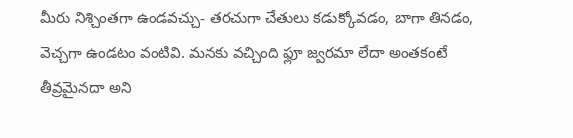మీరు నిశ్చింతగా ఉండవచ్చు- తరచుగా చేతులు కడుక్కోవడం, బాగా తినడం, వెచ్చగా ఉండటం వంటివి. మనకు వచ్చింది ఫ్లూ జ్వరమా లేదా అంతకంటే తీవ్రమైనదా అని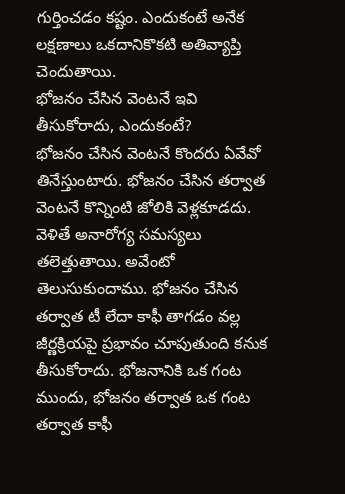గుర్తించడం కష్టం. ఎందుకంటే అనేక లక్షణాలు ఒకదానికొకటి అతివ్యాప్తి చెందుతాయి.
భోజనం చేసిన వెంటనే ఇవి తీసుకోరాదు, ఎందుకంటే?
భోజనం చేసిన వెంటనే కొందరు ఏవేవో తినేస్తుంటారు. భోజనం చేసిన తర్వాత వెంటనే కొన్నింటి జోలికి వెళ్లకూడదు. వెళితే అనారోగ్య సమస్యలు తలెత్తుతాయి. అవేంటో తెలుసుకుందాము. భోజనం చేసిన తర్వాత టీ లేదా కాఫీ తాగడం వల్ల జీర్ణక్రియపై ప్రభావం చూపుతుంది కనుక తీసుకోరాదు. భోజనానికి ఒక గంట ముందు, భోజనం తర్వాత ఒక గంట తర్వాత కాఫీ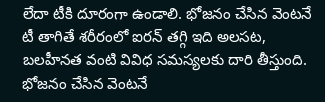లేదా టీకి దూరంగా ఉండాలి. భోజనం చేసిన వెంటనే టీ తాగితే శరీరంలో ఐరన్ తగ్గి ఇది అలసట, బలహీనత వంటి వివిధ సమస్యలకు దారి తీస్తుంది. భోజనం చేసిన వెంటనే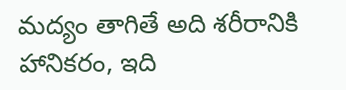మద్యం తాగితే అది శరీరానికి హానికరం, ఇది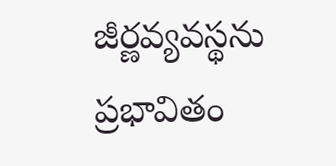జీర్ణవ్యవస్థను ప్రభావితం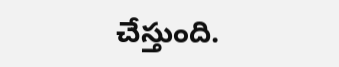చేస్తుంది.